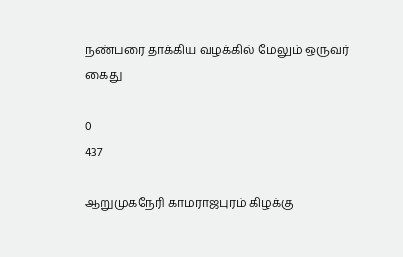நண்பரை தாக்கிய வழக்கில் மேலும் ஒருவர் கைது

0
437

ஆறுமுகநேரி காமராஜபுரம் கிழக்கு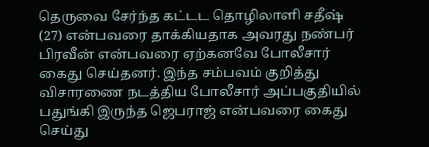தெருவை சேர்ந்த கட்டட தொழிலாளி சதீஷ் (27) என்பவரை தாக்கியதாக அவரது நண்பர் பிரவீன் என்பவரை ஏற்கனவே போலீசார் கைது செய்தனர். இந்த சம்பவம் குறித்து விசாரணை நடத்திய போலீசார் அப்பகுதியில் பதுங்கி இருந்த ஜெபராஜ் என்பவரை கைது செய்து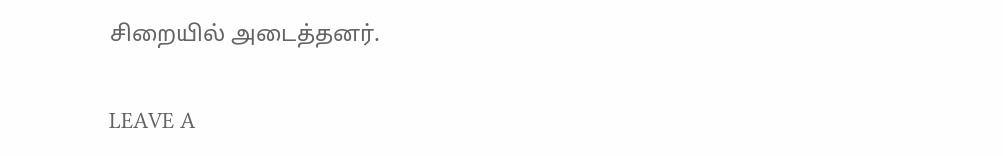சிறையில் அடைத்தனர்.

LEAVE A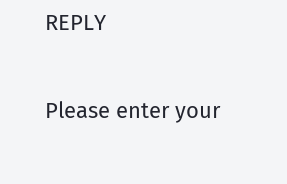REPLY

Please enter your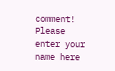comment!
Please enter your name here